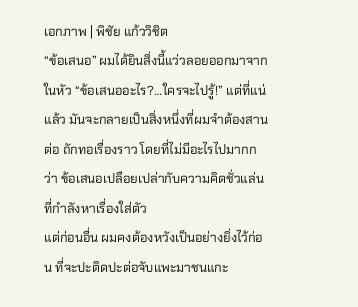เอกภาพ | พิชัย แก้ววิชิต
“ข้อเสนอ” ผมได้ยินสิ่งนี้แว่วลอยออกมาจากในหัว “ข้อเสนออะไร?…ใครจะไปรู้!” แต่ที่แน่แล้ว มันจะกลายเป็นสิ่งหนึ่งที่ผมจำต้องสานต่อ ถักทอเรื่องราว โดยที่ไม่มีอะไรไปมากกว่า ข้อเสนอเปลือยเปล่ากับความคิดชั่วแล่น ที่กำลังหาเรื่องใส่ตัว
แต่ก่อนอื่น ผมคงต้องหวังเป็นอย่างยิ่งไว้ก่อน ที่จะปะติดปะต่อจับแพะมาชนแกะ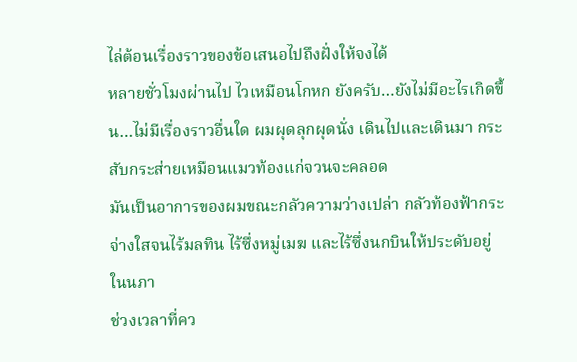ไล่ต้อนเรื่องราวของข้อเสนอไปถึงฝั่งให้จงได้
หลายชั่วโมงผ่านไป ไวเหมือนโกหก ยังครับ…ยังไม่มีอะไรเกิดขึ้น…ไม่มีเรื่องราวอื่นใด ผมผุดลุกผุดนั่ง เดินไปและเดินมา กระสับกระส่ายเหมือนแมวท้องแก่จวนจะคลอด
มันเป็นอาการของผมขณะกลัวความว่างเปล่า กลัวท้องฟ้ากระจ่างใสจนไร้มลทิน ไร้ซึ่งหมู่เมฆ และไร้ซึ่งนกบินให้ประดับอยู่ในนภา
ช่วงเวลาที่คว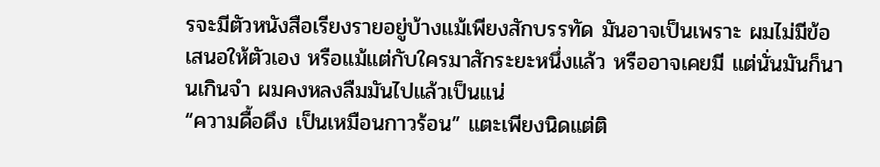รจะมีตัวหนังสือเรียงรายอยู่บ้างแม้เพียงสักบรรทัด มันอาจเป็นเพราะ ผมไม่มีข้อเสนอให้ตัวเอง หรือแม้แต่กับใครมาสักระยะหนึ่งแล้ว หรืออาจเคยมี แต่นั่นมันก็นานเกินจำ ผมคงหลงลืมมันไปแล้วเป็นแน่
“ความดื้อดึง เป็นเหมือนกาวร้อน” แตะเพียงนิดแต่ติ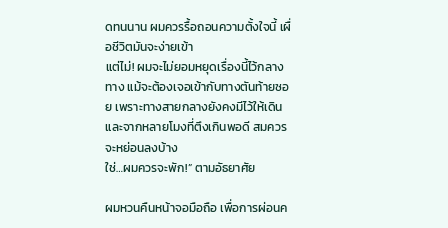ดทนนาน ผมควรรื้อถอนความตั้งใจนี้ เผื่อชีวิตมันจะง่ายเข้า
แต่ไม่! ผมจะไม่ยอมหยุดเรื่องนี้ไว้กลางทาง แม้จะต้องเจอเข้ากับทางตันท้ายซอย เพราะทางสายกลางยังคงมีไว้ให้เดิน และจากหลายโมงที่ตึงเกินพอดี สมควรจะหย่อนลงบ้าง
ใช่…ผมควรจะพัก!” ตามอัธยาศัย

ผมหวนคืนหน้าจอมือถือ เพื่อการผ่อนค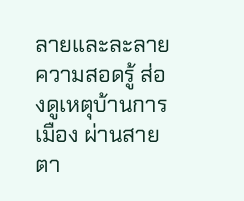ลายและละลายความสอดรู้ ส่องดูเหตุบ้านการเมือง ผ่านสายตา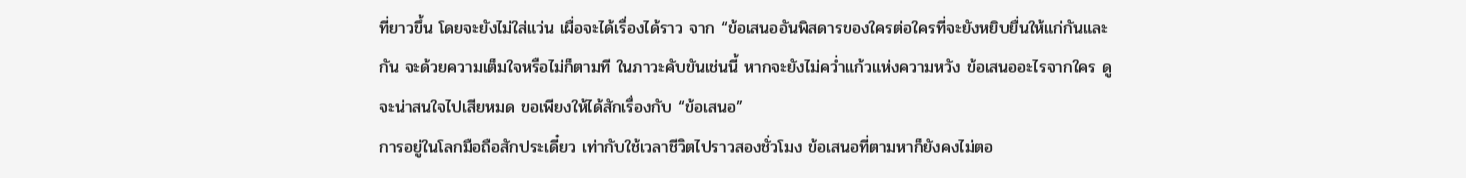ที่ยาวขึ้น โดยจะยังไม่ใส่แว่น เผื่อจะได้เรื่องได้ราว จาก “ข้อเสนออันพิสดารของใครต่อใครที่จะยังหยิบยื่นให้แก่กันและกัน จะด้วยความเต็มใจหรือไม่ก็ตามที ในภาวะคับขันเช่นนี้ หากจะยังไม่คว่ำแก้วแห่งความหวัง ข้อเสนออะไรจากใคร ดูจะน่าสนใจไปเสียหมด ขอเพียงให้ได้สักเรื่องกับ “ข้อเสนอ”
การอยู่ในโลกมือถือสักประเดี๋ยว เท่ากับใช้เวลาชีวิตไปราวสองชั่วโมง ข้อเสนอที่ตามหาก็ยังคงไม่ตอ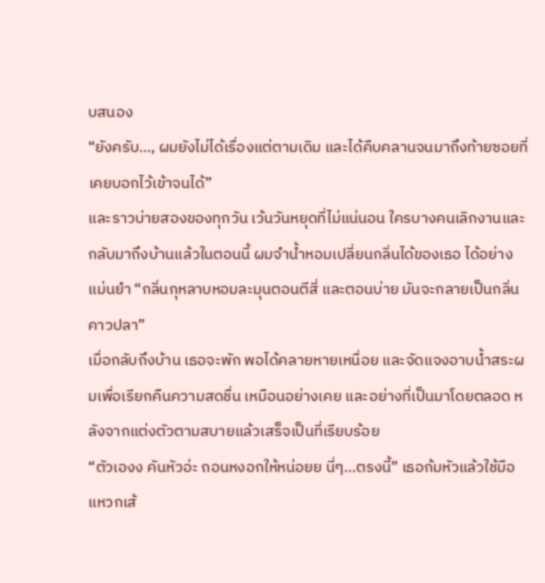บสนอง
“ยังครับ…, ผมยังไม่ได้เรื่องแต่ตามเดิม และได้คืบคลานจนมาถึงท้ายซอยที่เคยบอกไว้เข้าจนได้”
และราวบ่ายสองของทุกวัน เว้นวันหยุดที่ไม่แน่นอน ใครบางคนเลิกงานและกลับมาถึงบ้านแล้วในตอนนี้ ผมจำน้ำหอมเปลี่ยนกลิ่นได้ของเธอ ได้อย่างแม่นยำ “กลิ่นกุหลาบหอมละมุนตอนตีสี่ และตอนบ่าย มันจะกลายเป็นกลิ่นคาวปลา”
เมื่อกลับถึงบ้าน เธอจะพัก พอได้คลายหายเหนื่อย และจัดแจงอาบน้ำสระผมเพื่อเรียกคืนความสดชื่น เหมือนอย่างเคย และอย่างที่เป็นมาโดยตลอด หลังจากแต่งตัวตามสบายแล้วเสร็จเป็นที่เรียบร้อย
“ตัวเองง คันหัวอ่ะ ถอนหงอกให้หน่อยย นี่ๆ…ตรงนี้” เธอก้มหัวแล้วใช้มือแหวกเส้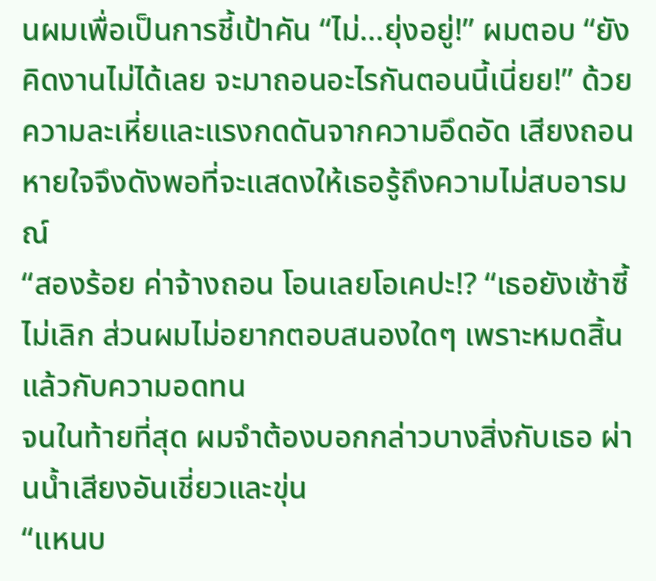นผมเพื่อเป็นการชี้เป้าคัน “ไม่…ยุ่งอยู่!” ผมตอบ “ยังคิดงานไม่ได้เลย จะมาถอนอะไรกันตอนนี้เนี่ยย!” ด้วยความละเหี่ยและแรงกดดันจากความอึดอัด เสียงถอนหายใจจึงดังพอที่จะแสดงให้เธอรู้ถึงความไม่สบอารมณ์
“สองร้อย ค่าจ้างถอน โอนเลยโอเคปะ!? “เธอยังเซ้าซี้ไม่เลิก ส่วนผมไม่อยากตอบสนองใดๆ เพราะหมดสิ้นแล้วกับความอดทน
จนในท้ายที่สุด ผมจำต้องบอกกล่าวบางสิ่งกับเธอ ผ่านน้ำเสียงอันเชี่ยวและขุ่น
“แหนบ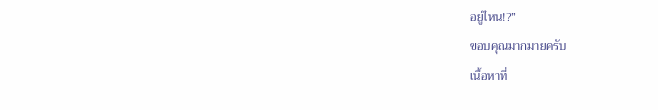อยู่ไหน!?”
ขอบคุณมากมายครับ
เนื้อหาที่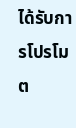ได้รับการโปรโมต